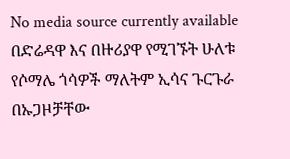No media source currently available
በድሬዳዋ እና በዙሪያዋ የሚገኙት ሁለቱ የሶማሌ ጎሳዎች ማለትም ኢሳና ጉርጉራ በኡጋዞቻቸው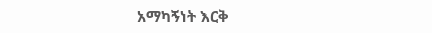አማካኝነት እርቅ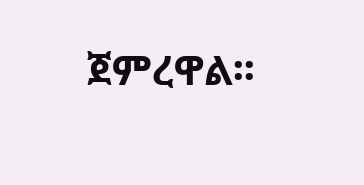ጀምረዋል፡፡